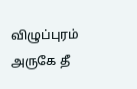விழுப்புரம் அருகே தீ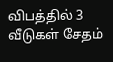விபத்தில் 3 வீடுகள் சேதம்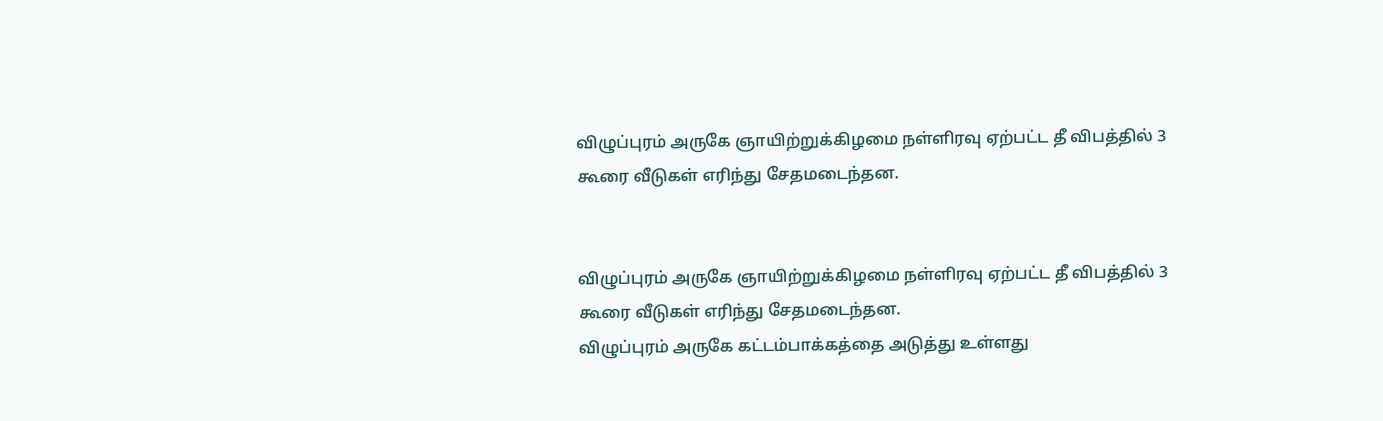விழுப்புரம் அருகே ஞாயிற்றுக்கிழமை நள்ளிரவு ஏற்பட்ட தீ விபத்தில் 3 கூரை வீடுகள் எரிந்து சேதமடைந்தன.


விழுப்புரம் அருகே ஞாயிற்றுக்கிழமை நள்ளிரவு ஏற்பட்ட தீ விபத்தில் 3 கூரை வீடுகள் எரிந்து சேதமடைந்தன.
விழுப்புரம் அருகே கட்டம்பாக்கத்தை அடுத்து உள்ளது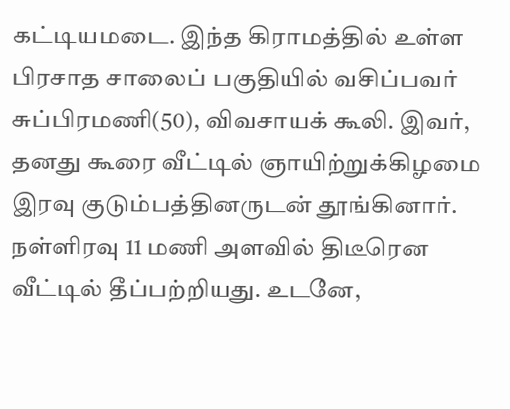கட்டியமடை. இந்த கிராமத்தில் உள்ள பிரசாத சாலைப் பகுதியில் வசிப்பவர் சுப்பிரமணி(50), விவசாயக் கூலி. இவர், தனது கூரை வீட்டில் ஞாயிற்றுக்கிழமை இரவு குடும்பத்தினருடன் தூங்கினார்.
நள்ளிரவு 11 மணி அளவில் திடீரென வீட்டில் தீப்பற்றியது. உடனே,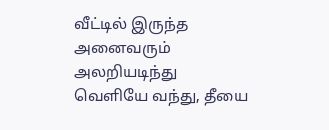வீட்டில் இருந்த அனைவரும் அலறியடிந்து வெளியே வந்து, தீயை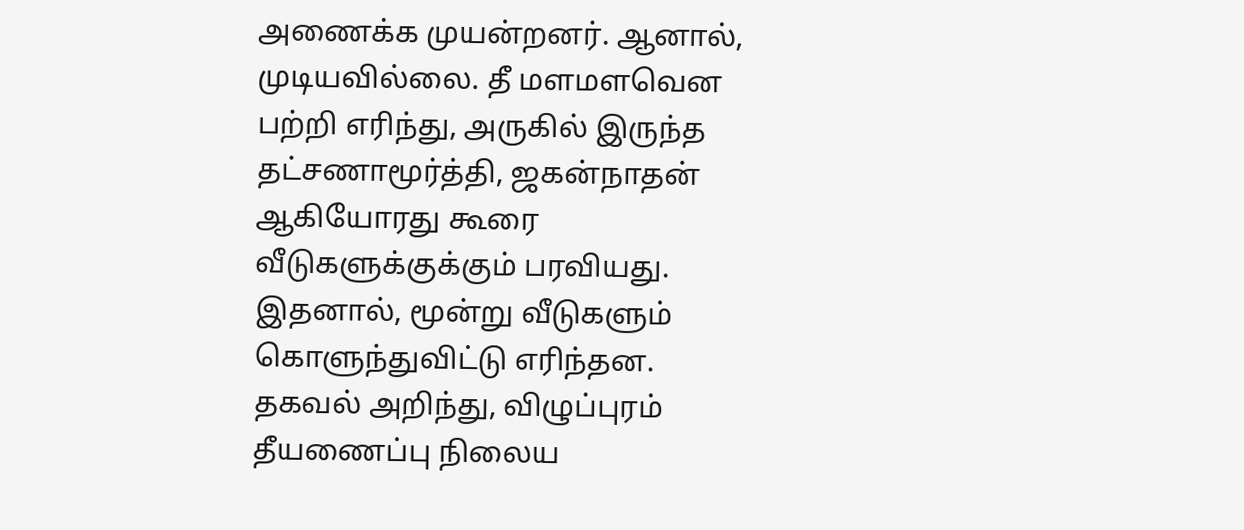அணைக்க முயன்றனர். ஆனால், முடியவில்லை. தீ மளமளவென பற்றி எரிந்து, அருகில் இருந்த தட்சணாமூர்த்தி, ஜகன்நாதன் ஆகியோரது கூரை வீடுகளுக்குக்கும் பரவியது. இதனால், மூன்று வீடுகளும் கொளுந்துவிட்டு எரிந்தன.
தகவல் அறிந்து, விழுப்புரம் தீயணைப்பு நிலைய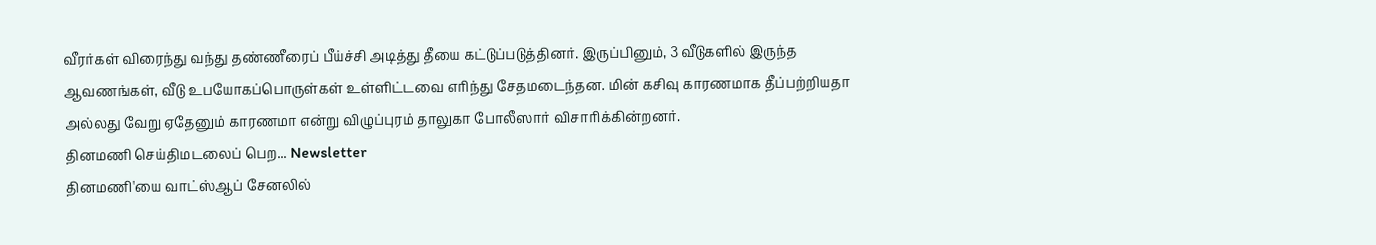வீரர்கள் விரைந்து வந்து தண்ணீரைப் பீய்ச்சி அடித்து தீயை கட்டுப்படுத்தினர். இருப்பினும், 3 வீடுகளில் இருந்த ஆவணங்கள், வீடு உபயோகப்பொருள்கள் உள்ளிட்டவை எரிந்து சேதமடைந்தன. மின் கசிவு காரணமாக தீப்பற்றியதா அல்லது வேறு ஏதேனும் காரணமா என்று விழுப்புரம் தாலுகா போலீஸார் விசாரிக்கின்றனர்.
தினமணி செய்திமடலைப் பெற... Newsletter
தினமணி'யை வாட்ஸ்ஆப் சேனலில்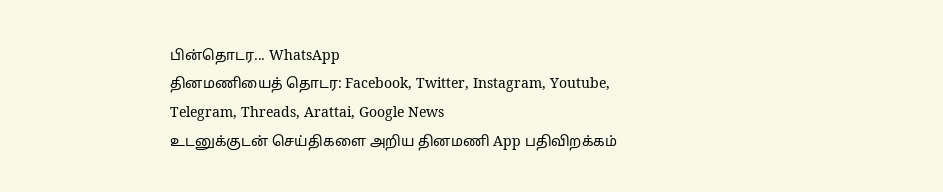பின்தொடர... WhatsApp
தினமணியைத் தொடர: Facebook, Twitter, Instagram, Youtube, Telegram, Threads, Arattai, Google News
உடனுக்குடன் செய்திகளை அறிய தினமணி App பதிவிறக்கம்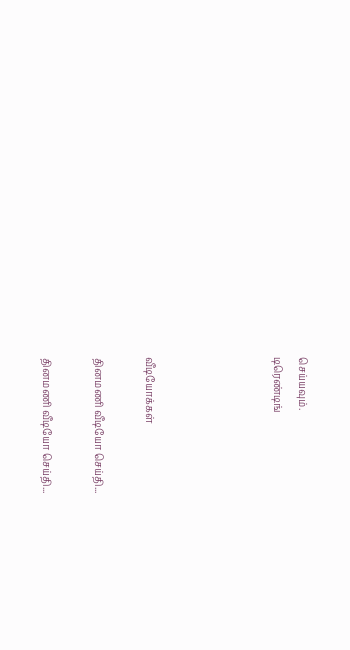செய்யவும்.
டிரெண்டிங்




வீடியோக்கள்

தினமணி வீடியோ செய்தி...

தினமணி வீடியோ செய்தி...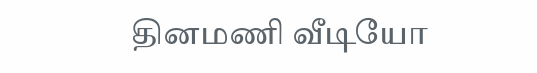தினமணி வீடியோ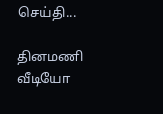செய்தி...

தினமணி வீடியோ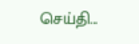செய்தி...